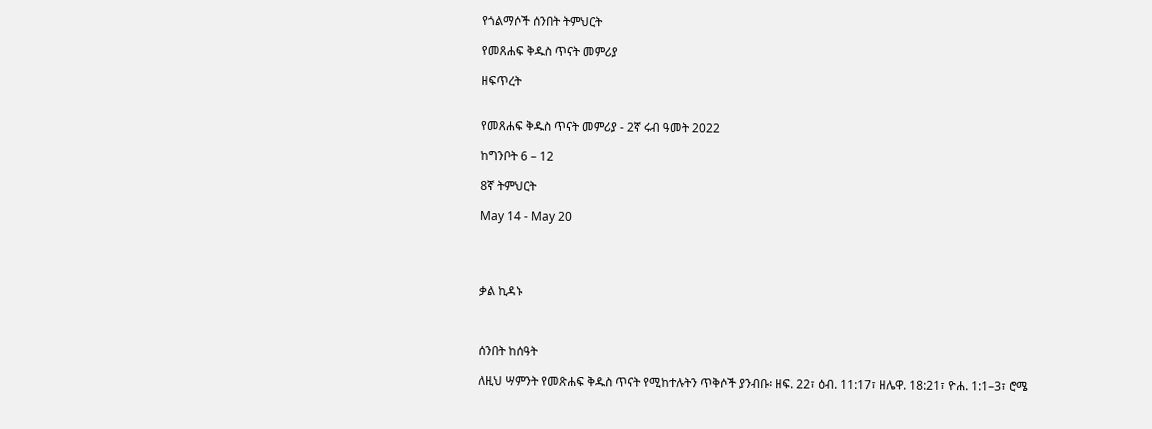የጎልማሶች ሰንበት ትምህርት

የመጸሐፍ ቅዱስ ጥናት መምሪያ

ዘፍጥረት


የመጸሐፍ ቅዱስ ጥናት መምሪያ - 2ኛ ሩብ ዓመት 2022

ከግንቦት 6 – 12

8ኛ ትምህርት

May 14 - May 20




ቃል ኪዳኑ



ሰንበት ከሰዓት

ለዚህ ሣምንት የመጽሐፍ ቅዱስ ጥናት የሚከተሉትን ጥቅሶች ያንብቡ፡ ዘፍ. 22፣ ዕብ. 11:17፣ ዘሌዋ. 18:21፣ ዮሐ. 1:1–3፣ ሮሜ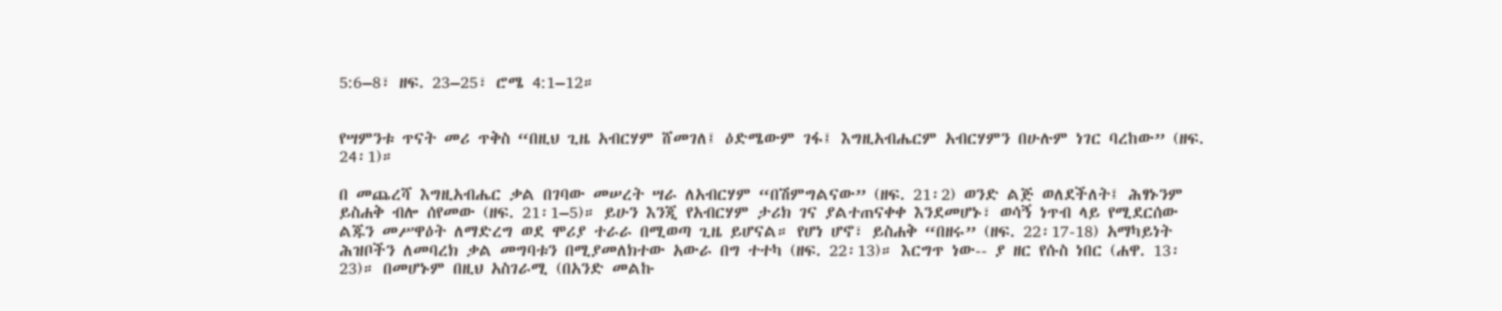5:6–8፣ ዘፍ. 23–25፣ ሮሜ 4:1–12።


የሣምንቱ ጥናት መሪ ጥቅስ “በዚህ ጊዜ አብርሃም ሸመገለ፤ ዕድሜውም ገፋ፤ እግዚአብሔርም አብርሃምን በሁሉም ነገር ባረከው” (ዘፍ. 24፡1)።

በ መጨረሻ እግዚአብሔር ቃል በገባው መሠረት ሣራ ለአብርሃም “በሽምግልናው” (ዘፍ. 21፡2) ወንድ ልጅ ወለደችለት፤ ሕፃኑንም ይስሐቅ ብሎ ሰየመው (ዘፍ. 21፡1–5)። ይሁን እንጂ የአብርሃም ታሪክ ገና ያልተጠናቀቀ እንደመሆኑ፣ ወሳኝ ነጥብ ላይ የሚደርሰው ልጁን መሥዋዕት ለማድረግ ወደ ሞሪያ ተራራ በሚወጣ ጊዜ ይሆናል። የሆነ ሆኖ፣ ይስሐቅ “በዘሩ” (ዘፍ. 22፡17-18) አማካይነት ሕዝቦችን ለመባረክ ቃል መግባቱን በሚያመለክተው አውራ በግ ተተካ (ዘፍ. 22፡13)። እርግጥ ነው-- ያ ዘር የሱስ ነበር (ሐዋ. 13፡23)። በመሆኑም በዚህ አስገራሚ (በአንድ መልኩ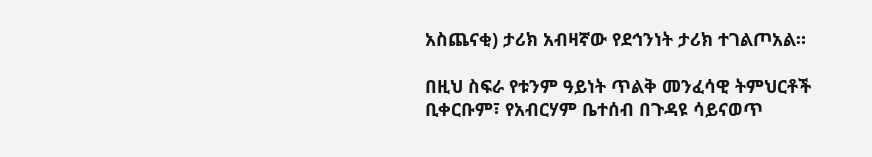አስጨናቂ) ታሪክ አብዛኛው የደኅንነት ታሪክ ተገልጦአል።

በዚህ ስፍራ የቱንም ዓይነት ጥልቅ መንፈሳዊ ትምህርቶች ቢቀርቡም፣ የአብርሃም ቤተሰብ በጉዳዩ ሳይናወጥ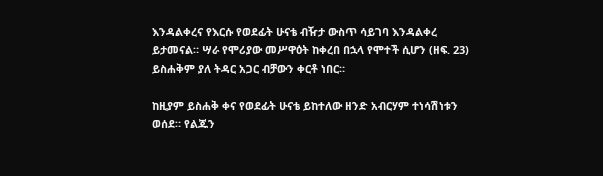እንዳልቀረና የእርሱ የወደፊት ሁናቴ ብዥታ ውስጥ ሳይገባ እንዳልቀረ ይታመናል። ሣራ የሞሪያው መሥዋዕት ከቀረበ በኋላ የሞተች ሲሆን (ዘፍ. 23) ይስሐቅም ያለ ትዳር አጋር ብቻውን ቀርቶ ነበር።

ከዚያም ይስሐቅ ቀና የወደፊት ሁናቴ ይከተለው ዘንድ አብርሃም ተነሳሽነቱን ወሰደ። የልጁን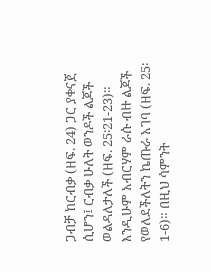ጋብቻ ከርብቃ (ዘፍ. 24) ጋር ያቀናጀ ሲሆን፤ ርብቃ ሁለት ወንዶች ልጆች ወልዳለታለች (ዘፍ. 25፡21-23)። እንዲሁም አብርሃም ራሱ ብዙ ልጆች የወለደችለትን ኬጡራ አገባ (ዘፍ. 25፡1-6)። በዚህ ሳምንት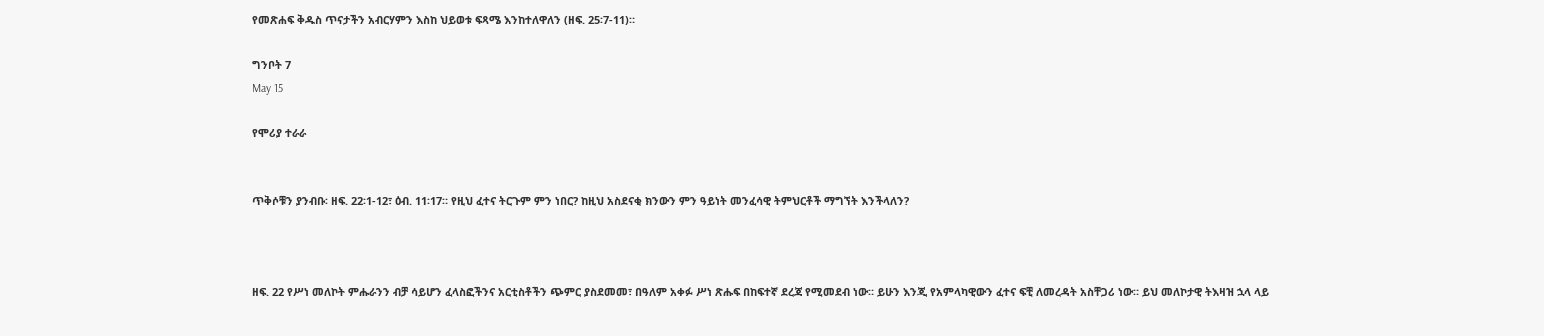የመጽሐፍ ቅዱስ ጥናታችን አብርሃምን እስከ ህይወቱ ፍጻሜ እንከተለዋለን (ዘፍ. 25፡7-11)።

ግንቦት 7
May 15

የሞሪያ ተራራ


ጥቅሶቹን ያንብቡ፡ ዘፍ. 22፡1-12፣ ዕብ. 11፡17። የዚህ ፈተና ትርጉም ምን ነበር? ከዚህ አስደናቂ ክንውን ምን ዓይነት መንፈሳዊ ትምህርቶች ማግኘት እንችላለን?



ዘፍ. 22 የሥነ መለኮት ምሑራንን ብቻ ሳይሆን ፈላስፎችንና አርቲስቶችን ጭምር ያስደመመ፣ በዓለም አቀፉ ሥነ ጽሑፍ በከፍተኛ ደረጃ የሚመደብ ነው። ይሁን እንጂ የአምላካዊውን ፈተና ፍቺ ለመረዳት አስቸጋሪ ነው። ይህ መለኮታዊ ትእዛዝ ኋላ ላይ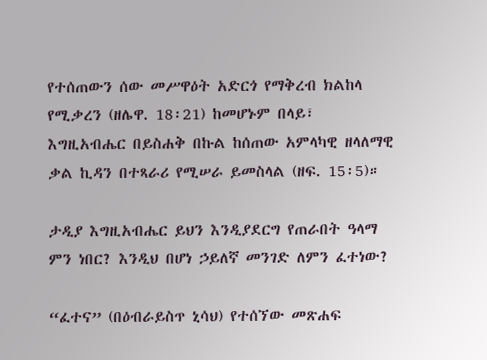የተሰጠውን ሰው መሥዋዕት አድርጎ የማቅረብ ክልከላ የሚቃረን (ዘሌዋ. 18፡21) ከመሆኑም በላይ፣ እግዚአብሔር በይስሐቅ በኩል ከሰጠው አምላካዊ ዘላለማዊ ቃል ኪዳን በተጻራሪ የሚሠራ ይመስላል (ዘፍ. 15፡5)።

ታዲያ እግዚአብሔር ይህን እንዲያደርግ የጠራበት ዓላማ ምን ነበር? እንዲህ በሆነ ኃይለኛ መንገድ ለምን ፈተነው?

“ፈተና” (በዕብራይስጥ ኒሳህ) የተሰኘው መጽሐፍ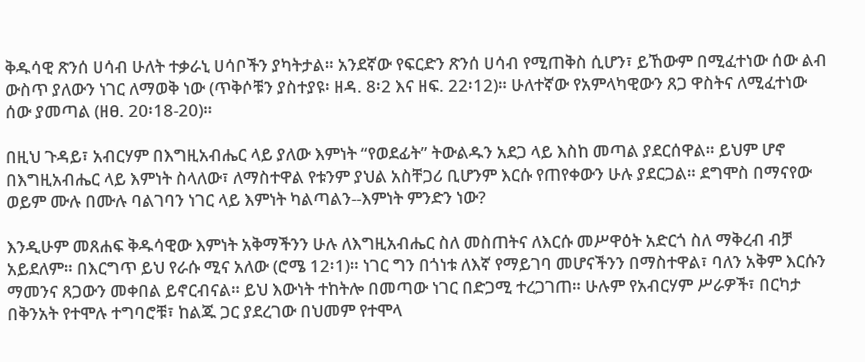ቅዱሳዊ ጽንሰ ሀሳብ ሁለት ተቃራኒ ሀሳቦችን ያካትታል። አንደኛው የፍርድን ጽንሰ ሀሳብ የሚጠቅስ ሲሆን፣ ይኸውም በሚፈተነው ሰው ልብ ውስጥ ያለውን ነገር ለማወቅ ነው (ጥቅሶቹን ያስተያዩ፡ ዘዳ. 8፡2 እና ዘፍ. 22፡12)። ሁለተኛው የአምላካዊውን ጸጋ ዋስትና ለሚፈተነው ሰው ያመጣል (ዘፀ. 20፡18-20)።

በዚህ ጉዳይ፣ አብርሃም በእግዚአብሔር ላይ ያለው እምነት “የወደፊት” ትውልዱን አደጋ ላይ እስከ መጣል ያደርሰዋል። ይህም ሆኖ በእግዚአብሔር ላይ እምነት ስላለው፣ ለማስተዋል የቱንም ያህል አስቸጋሪ ቢሆንም እርሱ የጠየቀውን ሁሉ ያደርጋል። ደግሞስ በማናየው ወይም ሙሉ በሙሉ ባልገባን ነገር ላይ እምነት ካልጣልን--እምነት ምንድን ነው?

እንዲሁም መጸሐፍ ቅዱሳዊው እምነት አቅማችንን ሁሉ ለእግዚአብሔር ስለ መስጠትና ለእርሱ መሥዋዕት አድርጎ ስለ ማቅረብ ብቻ አይደለም። በእርግጥ ይህ የራሱ ሚና አለው (ሮሜ 12፡1)። ነገር ግን በጎነቱ ለእኛ የማይገባ መሆናችንን በማስተዋል፣ ባለን አቅም እርሱን ማመንና ጸጋውን መቀበል ይኖርብናል። ይህ እውነት ተከትሎ በመጣው ነገር በድጋሚ ተረጋገጠ። ሁሉም የአብርሃም ሥራዎች፣ በርካታ በቅንአት የተሞሉ ተግባሮቹ፣ ከልጁ ጋር ያደረገው በህመም የተሞላ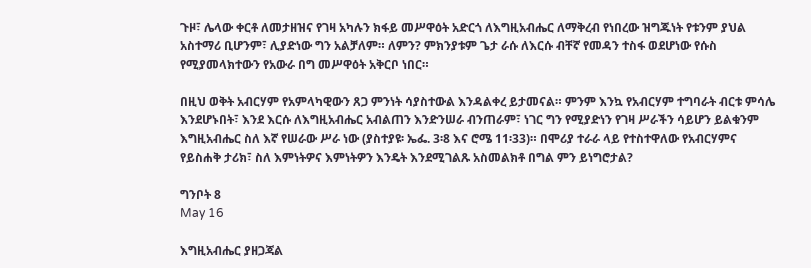ጉዞ፣ ሌላው ቀርቶ ለመታዘዝና የገዛ አካሉን ክፋይ መሥዋዕት አድርጎ ለእግዚአብሔር ለማቅረብ የነበረው ዝግጁነት የቱንም ያህል አስተማሪ ቢሆንም፣ ሊያድነው ግን አልቻለም። ለምን? ምክንያቱም ጌታ ራሱ ለእርሱ ብቸኛ የመዳን ተስፋ ወደሆነው የሱስ የሚያመላክተውን የአውራ በግ መሥዋዕት አቅርቦ ነበር።

በዚህ ወቅት አብርሃም የአምላካዊውን ጸጋ ምንነት ሳያስተውል እንዳልቀረ ይታመናል። ምንም እንኳ የአብርሃም ተግባራት ብርቱ ምሳሌ እንደሆኑበት፣ እንደ እርሱ ለእግዚአብሔር አብልጠን እንድንሠራ ብንጠራም፣ ነገር ግን የሚያድነን የገዛ ሥራችን ሳይሆን ይልቁንም እግዚአብሔር ስለ እኛ የሠራው ሥራ ነው (ያስተያዩ፡ ኤፌ. 3፡8 እና ሮሜ 11፡33)። በሞሪያ ተራራ ላይ የተስተዋለው የአብርሃምና የይስሐቅ ታሪክ፣ ስለ እምነትዎና እምነትዎን እንዴት እንደሚገልጹ አስመልክቶ በግል ምን ይነግሮታል?

ግንቦት 8
May 16

እግዚአብሔር ያዘጋጃል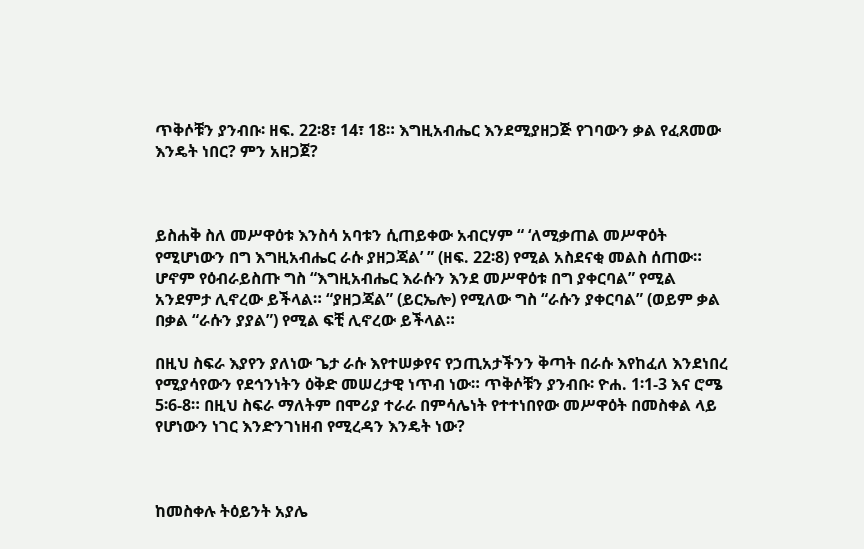ጥቅሶቹን ያንብቡ፡ ዘፍ. 22፡8፣ 14፣ 18። እግዚአብሔር እንደሚያዘጋጅ የገባውን ቃል የፈጸመው እንዴት ነበር? ምን አዘጋጀ?



ይስሐቅ ስለ መሥዋዕቱ እንስሳ አባቱን ሲጠይቀው አብርሃም “ ‘ለሚቃጠል መሥዋዕት የሚሆነውን በግ እግዚአብሔር ራሱ ያዘጋጃል’ ” (ዘፍ. 22፡8) የሚል አስደናቂ መልስ ሰጠው። ሆኖም የዕብራይስጡ ግስ “እግዚአብሔር እራሱን እንደ መሥዋዕቱ በግ ያቀርባል” የሚል አንደምታ ሊኖረው ይችላል። “ያዘጋጃል” (ይርኤሎ) የሚለው ግስ “ራሱን ያቀርባል” (ወይም ቃል በቃል “ራሱን ያያል”) የሚል ፍቺ ሊኖረው ይችላል።

በዚህ ስፍራ እያየን ያለነው ጌታ ራሱ እየተሠቃየና የኃጢአታችንን ቅጣት በራሱ እየከፈለ እንደነበረ የሚያሳየውን የደኅንነትን ዕቅድ መሠረታዊ ነጥብ ነው። ጥቅሶቹን ያንብቡ፡ ዮሐ. 1፡1-3 እና ሮሜ 5፡6-8። በዚህ ስፍራ ማለትም በሞሪያ ተራራ በምሳሌነት የተተነበየው መሥዋዕት በመስቀል ላይ የሆነውን ነገር እንድንገነዘብ የሚረዳን እንዴት ነው?



ከመስቀሉ ትዕይንት አያሌ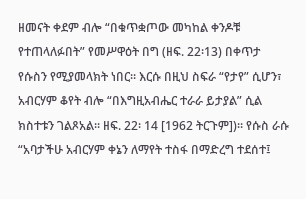ዘመናት ቀደም ብሎ “በቁጥቋጦው መካከል ቀንዶቹ የተጠላለፉበት” የመሥዋዕት በግ (ዘፍ. 22፡13) በቀጥታ የሱስን የሚያመላክት ነበር። እርሱ በዚህ ስፍራ “የታየ” ሲሆን፣ አብርሃም ቆየት ብሎ “በእግዚአብሔር ተራራ ይታያል” ሲል ክስተቱን ገልጾአል። ዘፍ. 22፡ 14 [1962 ትርጉም])። የሱስ ራሱ “አባታችሁ አብርሃም ቀኔን ለማየት ተስፋ በማድረግ ተደሰተ፤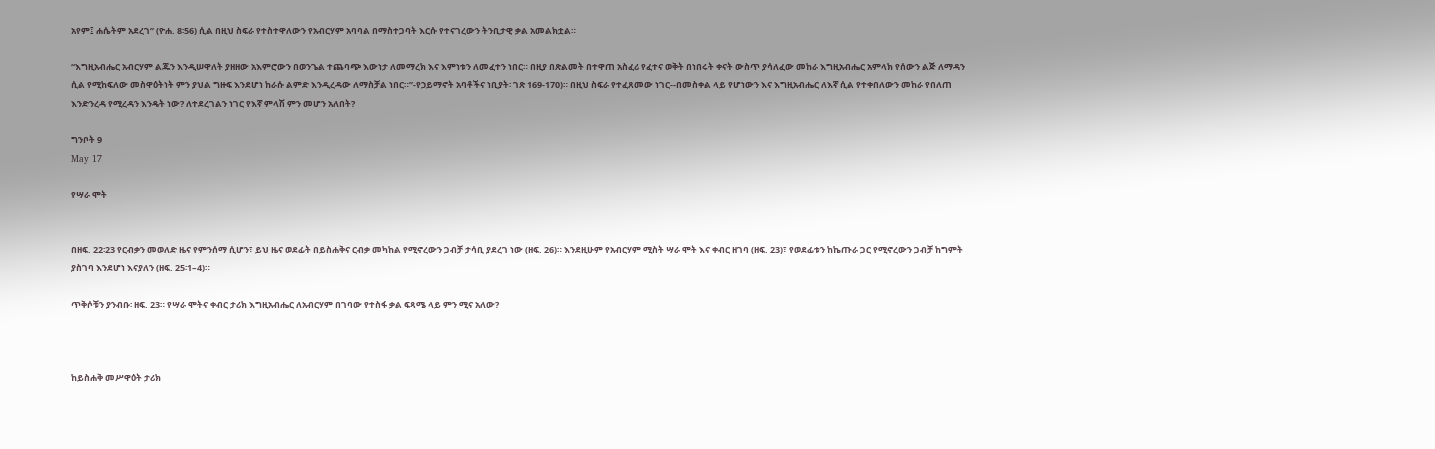አየም፤ ሐሴትም አደረገ” (ዮሐ. 8፡56) ሲል በዚህ ስፍራ የተስተዋለውን የአብርሃም አባባል በማስተጋባት እርሱ የተናገረውን ትንቢታዊ ቃል አመልክቷል።

“እግዚአብሔር አብርሃም ልጁን እንዲሠዋለት ያዘዘው አእምሮውን በወንጌል ተጨባጭ እውነታ ለመማረክ እና እምነቱን ለመፈተን ነበር። በዚያ በጽልመት በተዋጠ አስፈሪ የፈተና ወቅት በነበሩት ቀናት ውስጥ ያሳለፈው መከራ እግዚአብሔር አምላክ የሰውን ልጅ ለማዳን ሲል የሚከፍለው መስዋዕትነት ምን ያህል ግዙፍ እንደሆነ ከራሱ ልምድ እንዲረዳው ለማስቻል ነበር።”-የኃይማኖት አባቶችና ነቢያት፡ ገጽ 169-170)። በዚህ ስፍራ የተፈጸመው ነገር--በመስቀል ላይ የሆነውን እና እግዚአብሔር ለእኛ ሲል የተቀበለውን መከራ የበለጠ እንድንረዳ የሚረዳን እንዴት ነው? ለተደረገልን ነገር የእኛ ምላሽ ምን መሆን አለበት?

ግንቦት 9
May 17

የሣራ ሞት


በዘፍ. 22፡23 የርብቃን መወለድ ዜና የምንሰማ ሲሆን፣ ይህ ዜና ወደፊት በይስሐቅና ርብቃ መካከል የሚኖረውን ጋብቻ ታሳቢ ያደረገ ነው (ዘፍ. 26)። እንደዚሁም የአብርሃም ሚስት ሣራ ሞት እና ቀብር ዘገባ (ዘፍ. 23)፣ የወደፊቱን ከኬጡራ ጋር የሚኖረውን ጋብቻ ከግምት ያስገባ እንደሆነ እናያለን (ዘፍ. 25፡1–4)።

ጥቅሶቹን ያንብቡ፡ ዘፍ. 23። የሣራ ሞትና ቀብር ታሪክ እግዚአብሔር ለአብርሃም በገባው የተስፋ ቃል ፍጻሜ ላይ ምን ሚና አለው?



ከይስሐቅ መሥዋዕት ታሪክ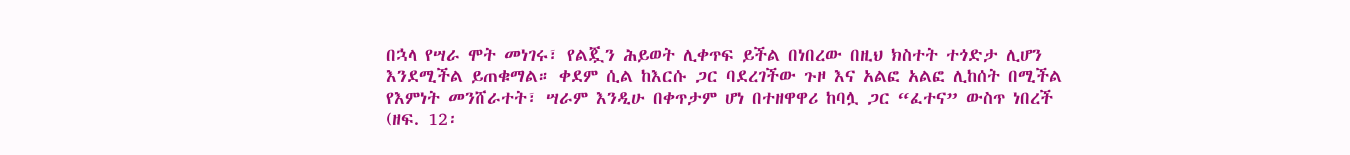በኋላ የሣራ ሞት መነገሩ፣ የልጇን ሕይወት ሊቀጥፍ ይችል በነበረው በዚህ ክስተት ተጎድታ ሊሆን እንደሚችል ይጠቁማል። ቀደም ሲል ከእርሱ ጋር ባደረገችው ጉዞ እና አልፎ አልፎ ሊከሰት በሚችል የእምነት መንሸራተት፣ ሣራም እንዲሁ በቀጥታም ሆነ በተዘዋዋሪ ከባሏ ጋር “ፈተና” ውስጥ ነበረች (ዘፍ. 12፡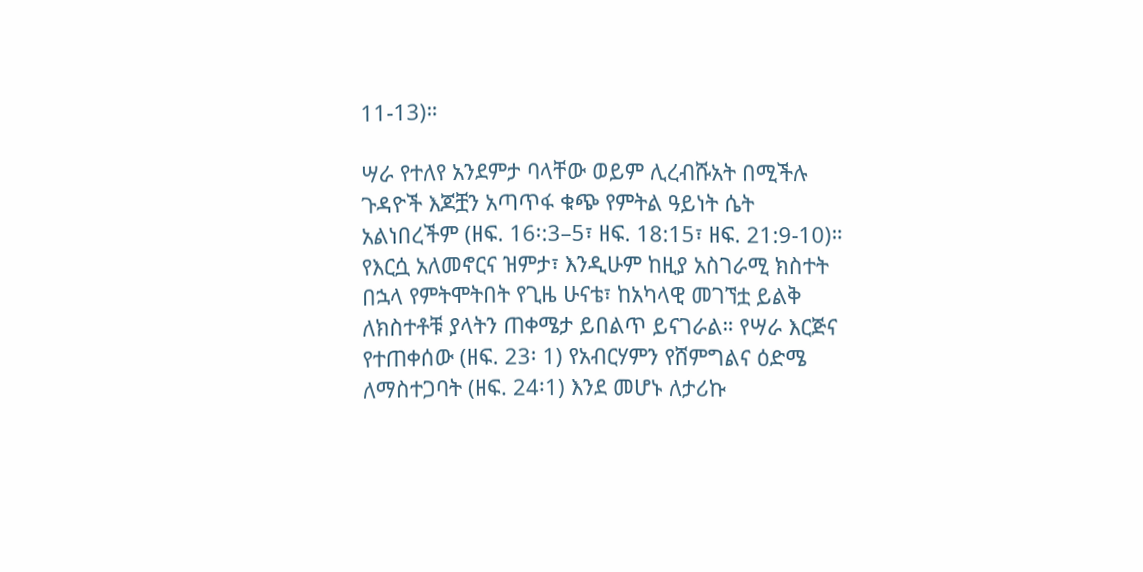11-13)።

ሣራ የተለየ አንደምታ ባላቸው ወይም ሊረብሹአት በሚችሉ ጉዳዮች እጆቿን አጣጥፋ ቁጭ የምትል ዓይነት ሴት አልነበረችም (ዘፍ. 16፡:3–5፣ ዘፍ. 18:15፣ ዘፍ. 21:9-10)። የእርሷ አለመኖርና ዝምታ፣ እንዲሁም ከዚያ አስገራሚ ክስተት በኋላ የምትሞትበት የጊዜ ሁናቴ፣ ከአካላዊ መገኘቷ ይልቅ ለክስተቶቹ ያላትን ጠቀሜታ ይበልጥ ይናገራል። የሣራ እርጅና የተጠቀሰው (ዘፍ. 23፡ 1) የአብርሃምን የሸምግልና ዕድሜ ለማስተጋባት (ዘፍ. 24፡1) እንደ መሆኑ ለታሪኩ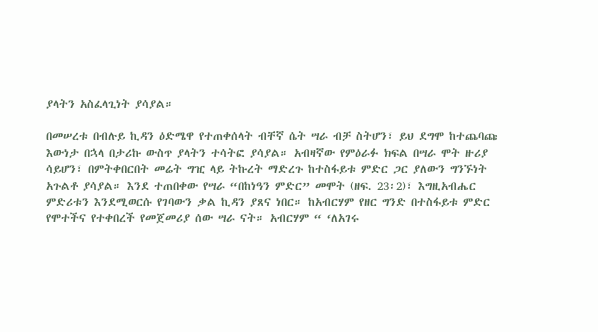ያላትን አስፈላጊነት ያሳያል።

በመሠረቱ በብሉይ ኪዳን ዕድሜዋ የተጠቀሰላት ብቸኛ ሴት ሣራ ብቻ ስትሆን፣ ይህ ደግሞ ከተጨባጩ እውነታ በኋላ በታሪኩ ውስጥ ያላትን ተሳትፎ ያሳያል። አብዛኛው የምዕራፉ ክፍል በሣራ ሞት ዙሪያ ሳይሆን፣ በምትቀበርበት መሬት ግዢ ላይ ትኩረት ማድረጉ ከተስፋይቱ ምድር ጋር ያለውን ግንኙነት አጉልቶ ያሳያል። እንደ ተጠበቀው የሣራ “በከነዓን ምድር” መሞት (ዘፍ. 23፡2)፣ እግዚአብሔር ምድሪቱን እንደሚወርሱ የገባውን ቃል ኪዳን ያጸና ነበር። ከአብርሃም የዘር ግንድ በተስፋይቱ ምድር የሞተችና የተቀበረች የመጀመሪያ ሰው ሣራ ናት። አብርሃም “ ‘ለአገሩ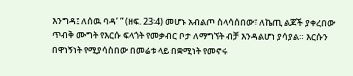እንግዳ፤ ለሰዉ ባዳ’ ” (ዘፍ. 23፡4) መሆኑ አብልጦ ስላሳሰበው፣ ለኬጢ ልጆች ያቀረበው ጥብቅ ሙግት የእርሱ ፍላጎት የመቃብር ቦታ ለማግኘት ብቻ እንዳልሆነ ያሳያል። እርሱን በዋነኝነት የሚያሳስበው በመሬቱ ላይ በቋሚነት የመኖሩ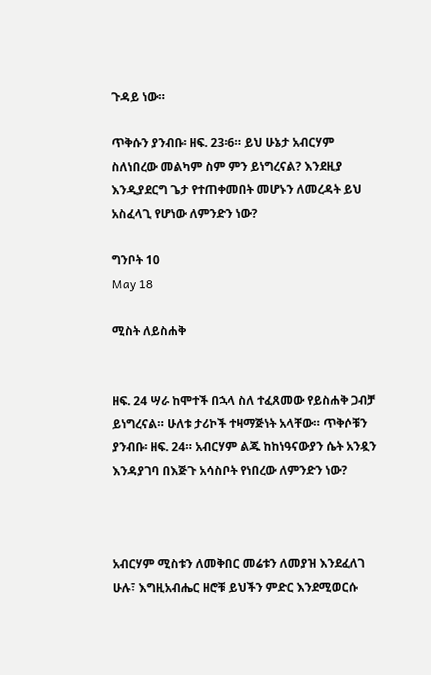ጉዳይ ነው።

ጥቅሱን ያንብቡ፡ ዘፍ. 23፡6። ይህ ሁኔታ አብርሃም ስለነበረው መልካም ስም ምን ይነግረናል? እንደዚያ እንዲያደርግ ጌታ የተጠቀመበት መሆኑን ለመረዳት ይህ አስፈላጊ የሆነው ለምንድን ነው?

ግንቦት 10
May 18

ሚስት ለይስሐቅ


ዘፍ. 24 ሣራ ከሞተች በኋላ ስለ ተፈጸመው የይስሐቅ ጋብቻ ይነግረናል። ሁለቱ ታሪኮች ተዛማጅነት አላቸው። ጥቅሶቹን ያንብቡ፡ ዘፍ. 24። አብርሃም ልጁ ከከነዓናውያን ሴት አንዷን እንዳያገባ በእጅጉ አሳስቦት የነበረው ለምንድን ነው?



አብርሃም ሚስቱን ለመቅበር መሬቱን ለመያዝ እንደፈለገ ሁሉ፣ እግዚአብሔር ዘሮቹ ይህችን ምድር እንደሚወርሱ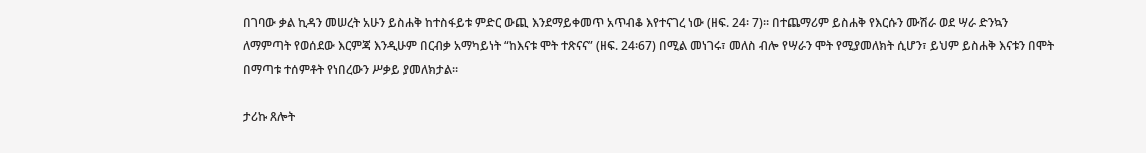በገባው ቃል ኪዳን መሠረት አሁን ይስሐቅ ከተስፋይቱ ምድር ውጪ እንደማይቀመጥ አጥብቆ እየተናገረ ነው (ዘፍ. 24፡ 7)። በተጨማሪም ይስሐቅ የእርሱን ሙሽራ ወደ ሣራ ድንኳን ለማምጣት የወሰደው እርምጃ እንዲሁም በርብቃ አማካይነት “ከእናቱ ሞት ተጽናና” (ዘፍ. 24፡67) በሚል መነገሩ፣ መለስ ብሎ የሣራን ሞት የሚያመለክት ሲሆን፣ ይህም ይስሐቅ እናቱን በሞት በማጣቱ ተሰምቶት የነበረውን ሥቃይ ያመለክታል።

ታሪኩ ጸሎት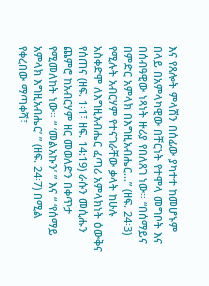እና የጸሎት ምላሽን በሰፊው ያካተተ ከመሆኑም በላይ በአምላካዊው በቸርነት የተሞላ መግቦት እና በሰብዓዊው ነጻነት ዙሪያ የበለጸገ ነው። “በሰማይና በምድር አምላክ በእግዚአብሔር…” (ዘፍ. 24፡3) የሚሉት አብርሃም የተናገራቸው ቃላት ከሁሉ አስቀድሞ ለእግዚአብሔር ፈጣሪ አምላክነት ዕውቅና የሰጠና (ዘፍ. 1፡1፣ ዘፍ. 14:19) ራሱን መሲሑን ጨምሮ ከአብርሃም ዘር መወለድን በቀጥታ የሚመለከት ነው። “ ‘መልአኩን’ ” እና “ ‘የሰማይ አምላክ እግዚአብሔር’ ” (ዘፍ. 24፡7) በሚል የቀረበው ማጣቀሻ፣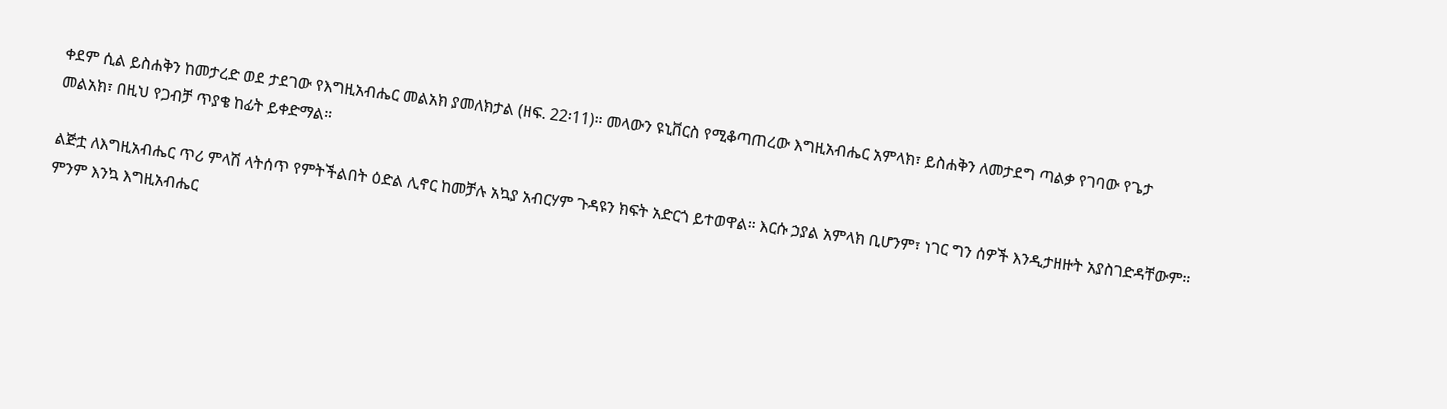ቀደም ሲል ይስሐቅን ከመታረድ ወደ ታደገው የእግዚአብሔር መልአክ ያመለክታል (ዘፍ. 22፡11)። መላውን ዩኒቨርስ የሚቆጣጠረው እግዚአብሔር አምላክ፣ ይስሐቅን ለመታደግ ጣልቃ የገባው የጌታ መልአክ፣ በዚህ የጋብቻ ጥያቄ ከፊት ይቀድማል።

ልጅቷ ለእግዚአብሔር ጥሪ ምላሽ ላትሰጥ የምትችልበት ዕድል ሊኖር ከመቻሉ አኳያ አብርሃም ጉዳዩን ክፍት አድርጎ ይተወዋል። እርሱ ኃያል አምላክ ቢሆንም፣ ነገር ግን ሰዎች እንዲታዘዙት አያስገድዳቸውም። ምንም እንኳ እግዚአብሔር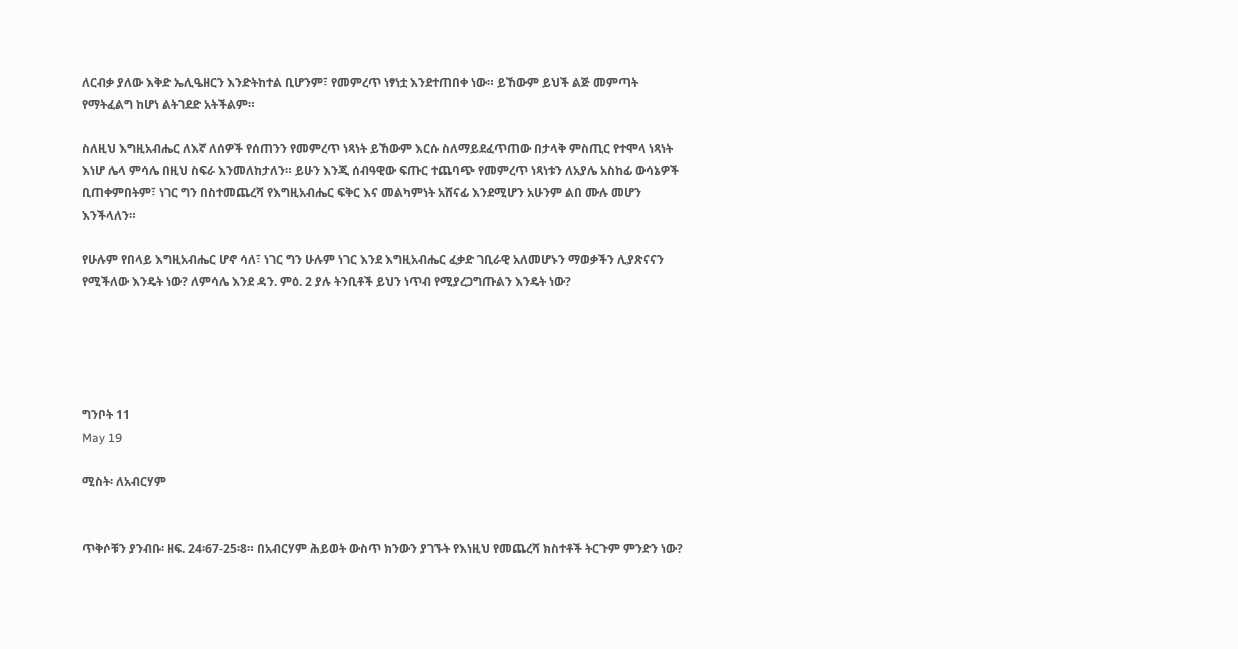ለርብቃ ያለው እቅድ ኤሊዔዘርን እንድትከተል ቢሆንም፣ የመምረጥ ነፃነቷ እንደተጠበቀ ነው። ይኸውም ይህች ልጅ መምጣት የማትፈልግ ከሆነ ልትገደድ አትችልም።

ስለዚህ እግዚአብሔር ለእኛ ለሰዎች የሰጠንን የመምረጥ ነጻነት ይኸውም እርሱ ስለማይደፈጥጠው በታላቅ ምስጢር የተሞላ ነጻነት እነሆ ሌላ ምሳሌ በዚህ ስፍራ እንመለከታለን። ይሁን እንጂ ሰብዓዊው ፍጡር ተጨባጭ የመምረጥ ነጻነቱን ለአያሌ አስከፊ ውሳኔዎች ቢጠቀምበትም፣ ነገር ግን በስተመጨረሻ የእግዚአብሔር ፍቅር እና መልካምነት አሸናፊ እንደሚሆን አሁንም ልበ ሙሉ መሆን እንችላለን።

የሁሉም የበላይ እግዚአብሔር ሆኖ ሳለ፣ ነገር ግን ሁሉም ነገር እንደ እግዚአብሔር ፈቃድ ገቢራዊ አለመሆኑን ማወቃችን ሊያጽናናን የሚችለው እንዴት ነው? ለምሳሌ እንደ ዳን. ምዕ. 2 ያሉ ትንቢቶች ይህን ነጥብ የሚያረጋግጡልን እንዴት ነው?





ግንቦት 11
May 19

ሚስት፡ ለአብርሃም


ጥቅሶቹን ያንብቡ፡ ዘፍ. 24፡67-25፡8። በአብርሃም ሕይወት ውስጥ ክንውን ያገኙት የእነዚህ የመጨረሻ ክስተቶች ትርጉም ምንድን ነው?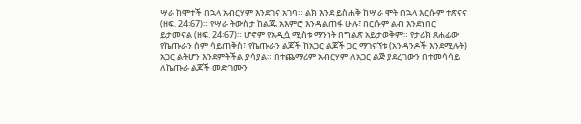ሣራ ከሞተች በኋላ አብርሃም እንደገና አገባ። ልክ እንደ ይስሐቅ ከሣራ ሞት በኋላ እርሱም ተጽናና (ዘፍ. 24፡67)። የሣራ ትውስታ ከልጁ አእምሮ እንዳልጠፋ ሁሉ፣ በርሱም ልብ እንደነበር ይታመናል (ዘፍ. 24፡67)። ሆኖም የአዲሷ ሚስቱ ማንነት በግልጽ አይታወቅም። የታሪክ ጸሐፊው የኬጡራን ስም ሳይጠቅስ፣ የኬጡራን ልጆች ከአጋር ልጆች ጋር ማገናኘቱ (አንዳንዶች እንደሚሉት) አጋር ልትሆን እንደምትችል ያሳያል። በተጨማሪም አብርሃም ለአጋር ልጅ ያደረገውን በተመሳሳይ ለኬጡራ ልጆች መድገሙን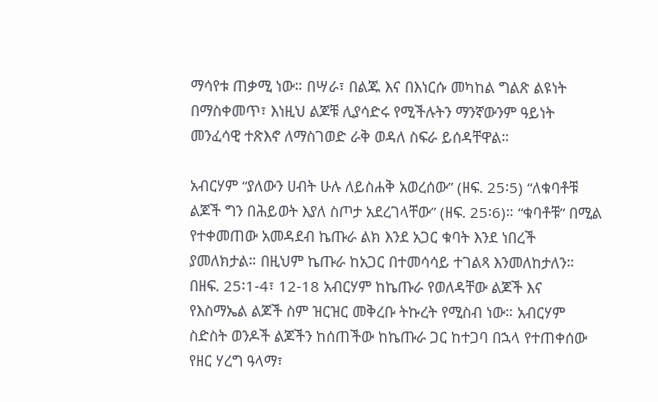ማሳየቱ ጠቃሚ ነው። በሣራ፣ በልጁ እና በእነርሱ መካከል ግልጽ ልዩነት በማስቀመጥ፣ እነዚህ ልጆቹ ሊያሳድሩ የሚችሉትን ማንኛውንም ዓይነት መንፈሳዊ ተጽእኖ ለማስገወድ ራቅ ወዳለ ስፍራ ይሰዳቸዋል።

አብርሃም “ያለውን ሀብት ሁሉ ለይስሐቅ አወረሰው” (ዘፍ. 25፡5) “ለቁባቶቹ ልጆች ግን በሕይወት እያለ ስጦታ አደረገላቸው” (ዘፍ. 25፡6)። “ቁባቶቹ” በሚል የተቀመጠው አመዳደብ ኬጡራ ልክ እንደ አጋር ቁባት እንደ ነበረች ያመለክታል። በዚህም ኬጡራ ከአጋር በተመሳሳይ ተገልጻ እንመለከታለን። በዘፍ. 25፡1-4፣ 12-18 አብርሃም ከኬጡራ የወለዳቸው ልጆች እና የእስማኤል ልጆች ስም ዝርዝር መቅረቡ ትኩረት የሚስብ ነው። አብርሃም ስድስት ወንዶች ልጆችን ከሰጠችው ከኬጡራ ጋር ከተጋባ በኋላ የተጠቀሰው የዘር ሃረግ ዓላማ፣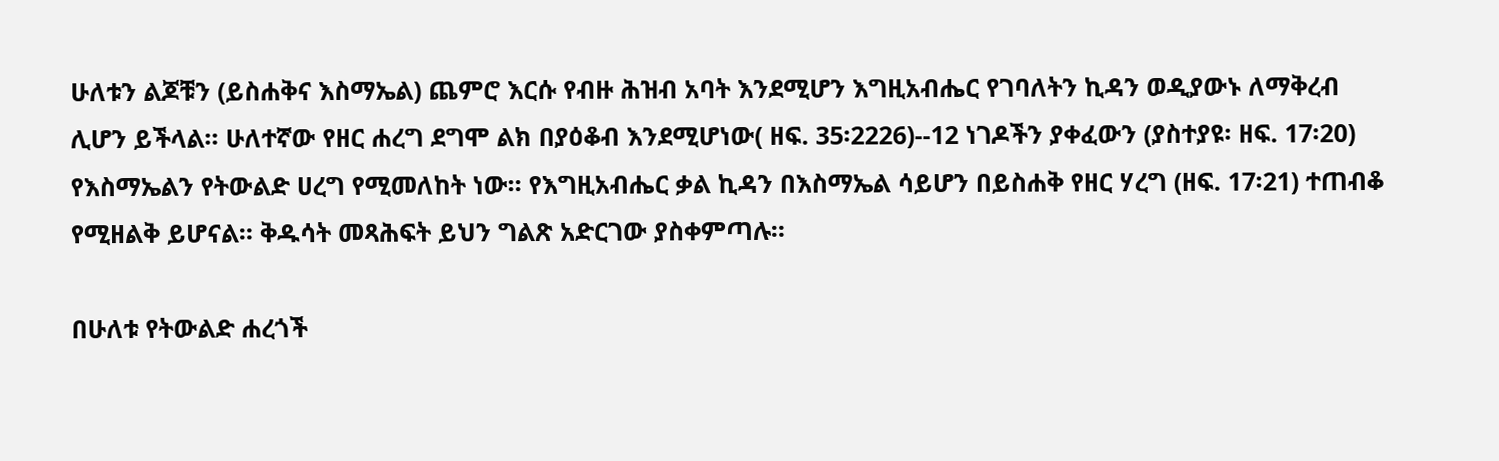ሁለቱን ልጆቹን (ይስሐቅና እስማኤል) ጨምሮ እርሱ የብዙ ሕዝብ አባት እንደሚሆን እግዚአብሔር የገባለትን ኪዳን ወዲያውኑ ለማቅረብ ሊሆን ይችላል። ሁለተኛው የዘር ሐረግ ደግሞ ልክ በያዕቆብ እንደሚሆነው( ዘፍ. 35፡2226)--12 ነገዶችን ያቀፈውን (ያስተያዩ፡ ዘፍ. 17፡20) የእስማኤልን የትውልድ ሀረግ የሚመለከት ነው። የእግዚአብሔር ቃል ኪዳን በእስማኤል ሳይሆን በይስሐቅ የዘር ሃረግ (ዘፍ. 17፡21) ተጠብቆ የሚዘልቅ ይሆናል። ቅዱሳት መጻሕፍት ይህን ግልጽ አድርገው ያስቀምጣሉ።

በሁለቱ የትውልድ ሐረጎች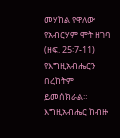መሃከል የዋለው የአብርሃም ሞት ዘገባ (ዘፍ. 25፡7-11) የእግዚአብሔርን በረከትም ይመሰክራል። እግዚአብሔር ከብዙ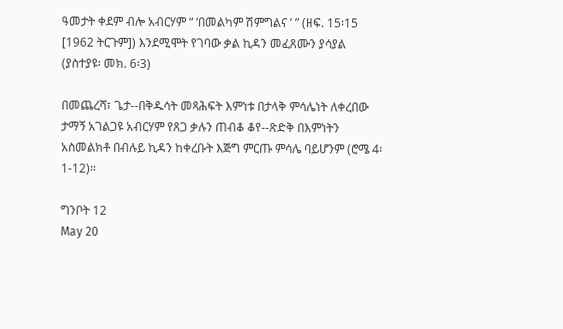ዓመታት ቀደም ብሎ አብርሃም “ ‘በመልካም ሽምግልና ’ ” (ዘፍ. 15፡15 [1962 ትርጉም]) እንደሚሞት የገባው ቃል ኪዳን መፈጸሙን ያሳያል (ያስተያዩ፡ መክ. 6፡3)

በመጨረሻ፣ ጌታ--በቅዱሳት መጻሕፍት እምነቱ በታላቅ ምሳሌነት ለቀረበው ታማኝ አገልጋዩ አብርሃም የጸጋ ቃሉን ጠብቆ ቆየ--ጽድቅ በእምነትን አስመልክቶ በብሉይ ኪዳን ከቀረቡት እጅግ ምርጡ ምሳሌ ባይሆንም (ሮሜ 4፡1-12)።

ግንቦት 12
May 20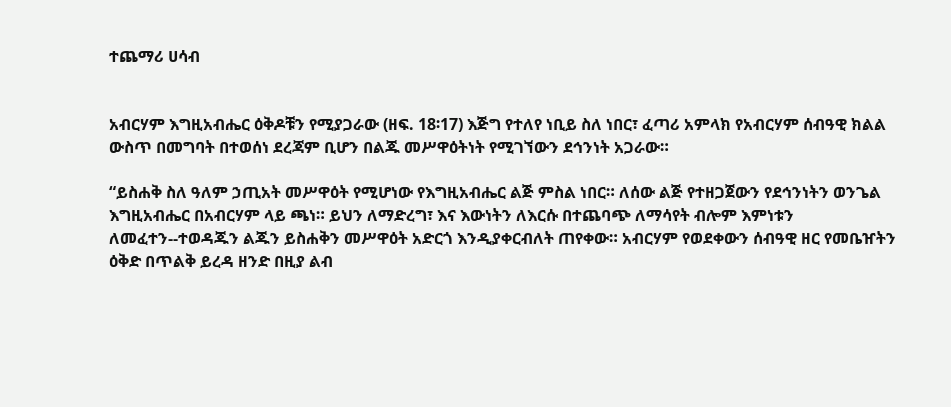ተጨማሪ ሀሳብ


አብርሃም እግዚአብሔር ዕቅዶቹን የሚያጋራው (ዘፍ. 18፡17) እጅግ የተለየ ነቢይ ስለ ነበር፣ ፈጣሪ አምላክ የአብርሃም ሰብዓዊ ክልል ውስጥ በመግባት በተወሰነ ደረጃም ቢሆን በልጁ መሥዋዕትነት የሚገኘውን ደኅንነት አጋራው።

“ይስሐቅ ስለ ዓለም ኃጢአት መሥዋዕት የሚሆነው የእግዚአብሔር ልጅ ምስል ነበር። ለሰው ልጅ የተዘጋጀውን የደኅንነትን ወንጌል እግዚአብሔር በአብርሃም ላይ ጫነ። ይህን ለማድረግ፣ እና እውነትን ለእርሱ በተጨባጭ ለማሳየት ብሎም እምነቱን ለመፈተን--ተወዳጁን ልጁን ይስሐቅን መሥዋዕት አድርጎ እንዲያቀርብለት ጠየቀው። አብርሃም የወደቀውን ሰብዓዊ ዘር የመቤዠትን ዕቅድ በጥልቅ ይረዳ ዘንድ በዚያ ልብ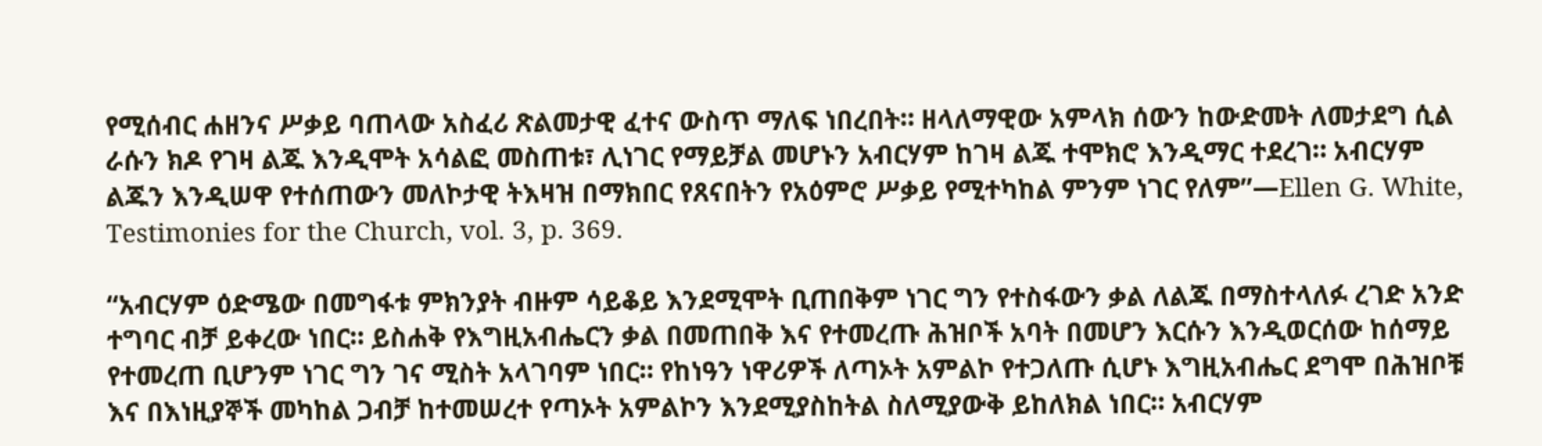የሚሰብር ሐዘንና ሥቃይ ባጠላው አስፈሪ ጽልመታዊ ፈተና ውስጥ ማለፍ ነበረበት። ዘላለማዊው አምላክ ሰውን ከውድመት ለመታደግ ሲል ራሱን ክዶ የገዛ ልጁ እንዲሞት አሳልፎ መስጠቱ፣ ሊነገር የማይቻል መሆኑን አብርሃም ከገዛ ልጁ ተሞክሮ እንዲማር ተደረገ። አብርሃም ልጁን እንዲሠዋ የተሰጠውን መለኮታዊ ትእዛዝ በማክበር የጸናበትን የአዕምሮ ሥቃይ የሚተካከል ምንም ነገር የለም”—Ellen G. White, Testimonies for the Church, vol. 3, p. 369.

“አብርሃም ዕድሜው በመግፋቱ ምክንያት ብዙም ሳይቆይ እንደሚሞት ቢጠበቅም ነገር ግን የተስፋውን ቃል ለልጁ በማስተላለፉ ረገድ አንድ ተግባር ብቻ ይቀረው ነበር። ይስሐቅ የእግዚአብሔርን ቃል በመጠበቅ እና የተመረጡ ሕዝቦች አባት በመሆን እርሱን እንዲወርሰው ከሰማይ የተመረጠ ቢሆንም ነገር ግን ገና ሚስት አላገባም ነበር። የከነዓን ነዋሪዎች ለጣኦት አምልኮ የተጋለጡ ሲሆኑ እግዚአብሔር ደግሞ በሕዝቦቹ እና በእነዚያኞች መካከል ጋብቻ ከተመሠረተ የጣኦት አምልኮን እንደሚያስከትል ስለሚያውቅ ይከለክል ነበር። አብርሃም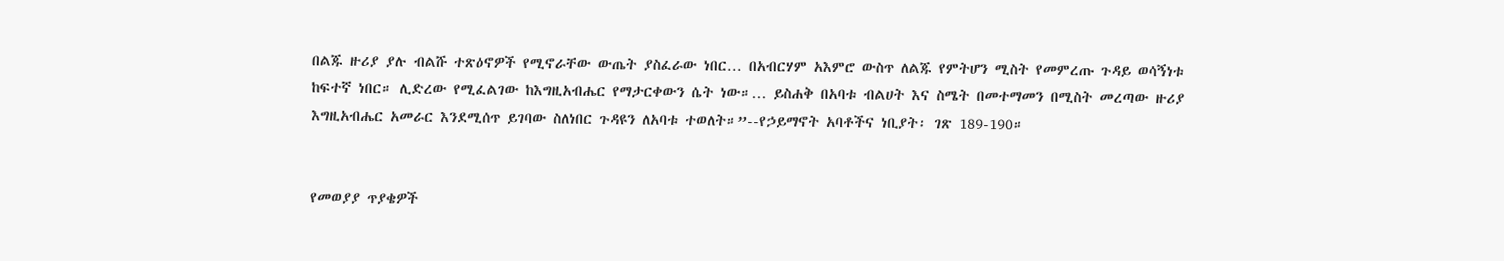በልጁ ዙሪያ ያሉ ብልሹ ተጽዕኖዎች የሚኖራቸው ውጤት ያስፈራው ነበር… በአብርሃም አእምሮ ውስጥ ለልጁ የምትሆን ሚስት የመምረጡ ጉዳይ ወሳኝነቱ ከፍተኛ ነበር። ሊድረው የሚፈልገው ከእግዚአብሔር የማታርቀውን ሴት ነው።… ይስሐቅ በአባቱ ብልሀት እና ስሜት በመተማመን በሚስት መረጣው ዙሪያ እግዚአብሔር አመራር እንደሚሰጥ ይገባው ስለነበር ጉዳዩን ለአባቱ ተወለት።”--የኃይማኖት አባቶችና ነቢያት፡ ገጽ 189-190።


የመወያያ ጥያቄዎች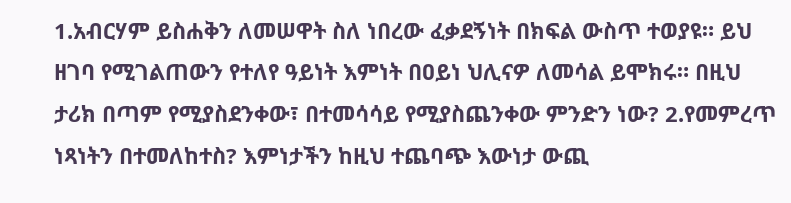1.አብርሃም ይስሐቅን ለመሠዋት ስለ ነበረው ፈቃደኝነት በክፍል ውስጥ ተወያዩ። ይህ ዘገባ የሚገልጠውን የተለየ ዓይነት እምነት በዐይነ ህሊናዎ ለመሳል ይሞክሩ። በዚህ ታሪክ በጣም የሚያስደንቀው፣ በተመሳሳይ የሚያስጨንቀው ምንድን ነው? 2.የመምረጥ ነጻነትን በተመለከተስ? እምነታችን ከዚህ ተጨባጭ እውነታ ውጪ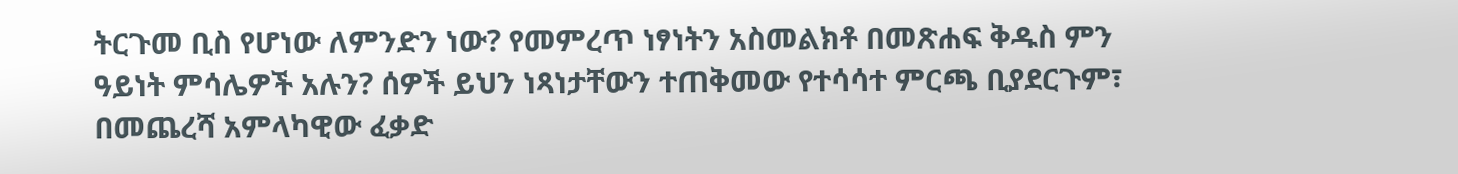ትርጉመ ቢስ የሆነው ለምንድን ነው? የመምረጥ ነፃነትን አስመልክቶ በመጽሐፍ ቅዱስ ምን ዓይነት ምሳሌዎች አሉን? ሰዎች ይህን ነጻነታቸውን ተጠቅመው የተሳሳተ ምርጫ ቢያደርጉም፣ በመጨረሻ አምላካዊው ፈቃድ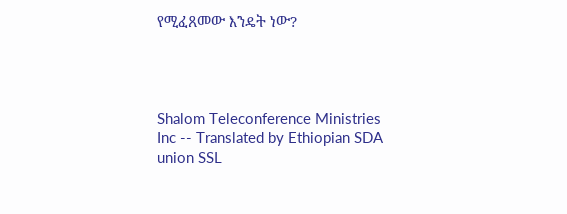የሚፈጸመው እንዴት ነው?




Shalom Teleconference Ministries Inc -- Translated by Ethiopian SDA union SSL